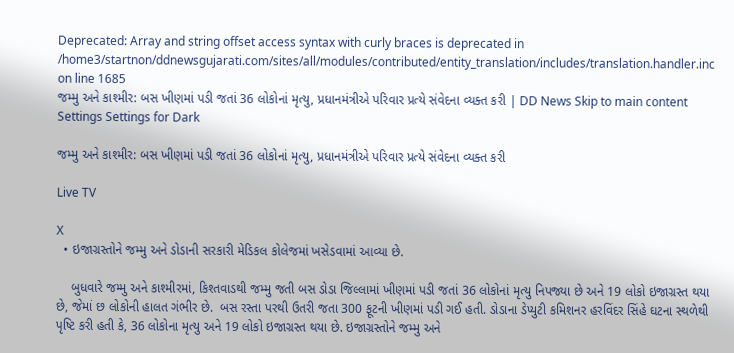Deprecated: Array and string offset access syntax with curly braces is deprecated in /home3/startnon/ddnewsgujarati.com/sites/all/modules/contributed/entity_translation/includes/translation.handler.inc on line 1685
જમ્મુ અને કાશ્મીર: બસ ખીણમાં પડી જતાં 36 લોકોનાં મૃત્યુ, પ્રધાનમંત્રીએ પરિવાર પ્રત્યે સંવેદના વ્યક્ત કરી | DD News Skip to main content
Settings Settings for Dark

જમ્મુ અને કાશ્મીર: બસ ખીણમાં પડી જતાં 36 લોકોનાં મૃત્યુ, પ્રધાનમંત્રીએ પરિવાર પ્રત્યે સંવેદના વ્યક્ત કરી

Live TV

X
  • ઇજાગ્રસ્તોને જમ્મુ અને ડોડાની સરકારી મેડિકલ કોલેજમાં ખસેડવામાં આવ્યા છે.

    બુધવારે જમ્મુ અને કાશ્મીરમાં, કિશ્તવાડથી જમ્મુ જતી બસ ડોડા જિલ્લામાં ખીણમાં પડી જતાં 36 લોકોનાં મૃત્યુ નિપજ્યા છે અને 19 લોકો ઇજાગ્રસ્ત થયા છે, જેમાં છ લોકોની હાલત ગંભીર છે.  બસ રસ્તા પરથી ઉતરી જતા 300 ફૂટની ખીણમાં પડી ગઈ હતી. ડોડાના ડેપ્યુટી કમિશનર હરવિંદર સિંહે ઘટના સ્થળેથી પૃષ્ટિ કરી હતી કે, 36 લોકોના મૃત્યુ અને 19 લોકો ઇજાગ્રસ્ત થયા છે. ઇજાગ્રસ્તોને જમ્મુ અને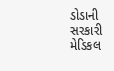ડોડાની સરકારી મેડિકલ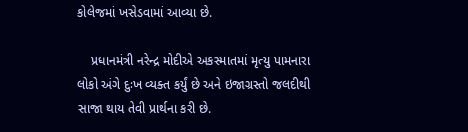કોલેજમાં ખસેડવામાં આવ્યા છે.

    પ્રધાનમંત્રી નરેન્દ્ર મોદીએ અકસ્માતમાં મૃત્યુ પામનારા લોકો અંગે દુઃખ વ્યક્ત કર્યું છે અને ઇજાગ્રસ્તો જલદીથી સાજા થાય તેવી પ્રાર્થના કરી છે.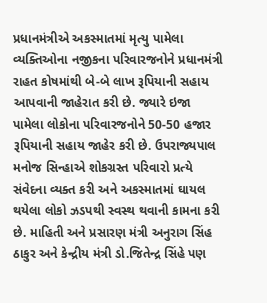પ્રધાનમંત્રીએ અકસ્માતમાં મૃત્યુ પામેલા વ્યક્તિઓના નજીકના પરિવારજનોને પ્રધાનમંત્રી રાહત કોષમાંથી બે-બે લાખ રૂપિયાની સહાય આપવાની જાહેરાત કરી છે. જ્યારે ઇજા પામેલા લોકોના પરિવારજનોને 50-50 હજાર રૂપિયાની સહાય જાહેર કરી છે. ઉપરાજ્યપાલ મનોજ સિન્હાએ શોકગ્રસ્ત પરિવારો પ્રત્યે સંવેદના વ્યક્ત કરી અને અકસ્માતમાં ઘાયલ થયેલા લોકો ઝડપથી સ્વસ્થ થવાની કામના કરી છે. માહિતી અને પ્રસારણ મંત્રી અનુરાગ સિંહ ઠાકુર અને કેન્દ્રીય મંત્રી ડો.જિતેન્દ્ર સિંહે પણ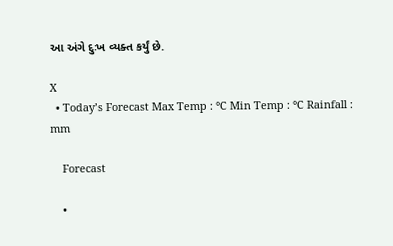આ અંગે દુઃખ વ્યક્ત કર્યું છે.

X
  • Today’s Forecast Max Temp : °C Min Temp : °C Rainfall : mm

    Forecast

    •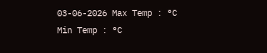03-06-2026 Max Temp : °C Min Temp : °C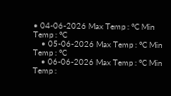• 04-06-2026 Max Temp : °C Min Temp : °C
    • 05-06-2026 Max Temp : °C Min Temp : °C
    • 06-06-2026 Max Temp : °C Min Temp :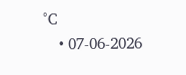°C
    • 07-06-2026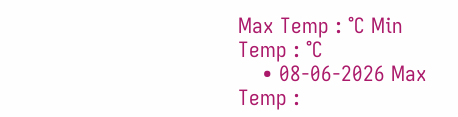Max Temp : °C Min Temp : °C
    • 08-06-2026 Max Temp :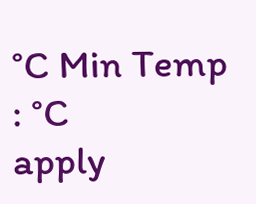°C Min Temp : °C
apply